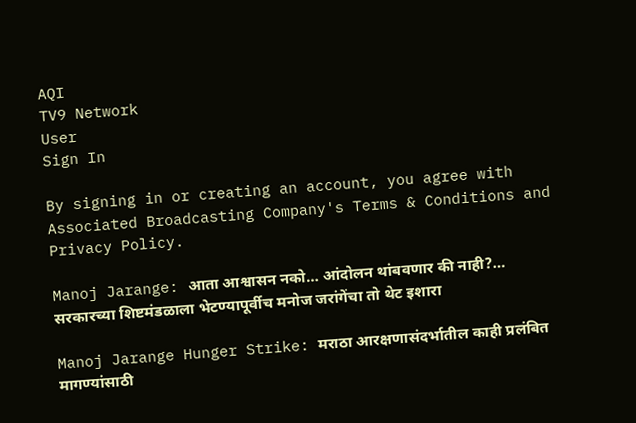AQI
TV9 Network
User
Sign In

By signing in or creating an account, you agree with Associated Broadcasting Company's Terms & Conditions and Privacy Policy.

Manoj Jarange: आता आश्वासन नको… आंदोलन थांबवणार की नाही?… सरकारच्या शिष्टमंडळाला भेटण्यापूर्वीच मनोज जरांगेंचा तो थेट इशारा

Manoj Jarange Hunger Strike: मराठा आरक्षणासंदर्भातील काही प्रलंबित मागण्यांसाठी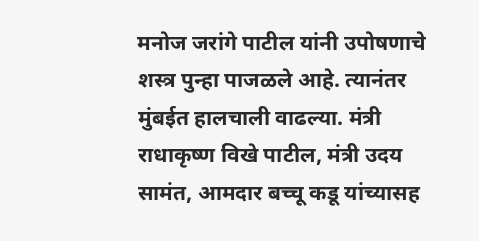मनोज जरांगे पाटील यांनी उपोषणाचे शस्त्र पुन्हा पाजळले आहे. त्यानंतर मुंबईत हालचाली वाढल्या. मंत्री राधाकृष्ण विखे पाटील, मंत्री उदय सामंत, आमदार बच्चू कडू यांच्यासह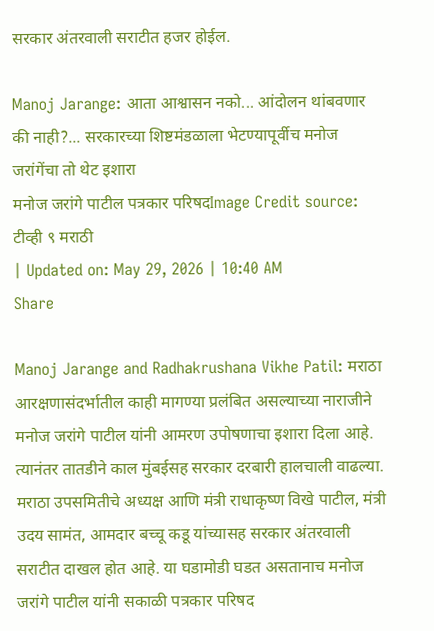सरकार अंतरवाली सराटीत हजर होईल.

Manoj Jarange: आता आश्वासन नको... आंदोलन थांबवणार की नाही?... सरकारच्या शिष्टमंडळाला भेटण्यापूर्वीच मनोज जरांगेंचा तो थेट इशारा
मनोज जरांगे पाटील पत्रकार परिषदImage Credit source: टीव्ही ९ मराठी
| Updated on: May 29, 2026 | 10:40 AM
Share

Manoj Jarange and Radhakrushana Vikhe Patil: मराठा आरक्षणासंदर्भातील काही मागण्या प्रलंबित असल्याच्या नाराजीने मनोज जरांगे पाटील यांनी आमरण उपोषणाचा इशारा दिला आहे. त्यानंतर तातडीने काल मुंबईसह सरकार दरबारी हालचाली वाढल्या. मराठा उपसमितीचे अध्यक्ष आणि मंत्री राधाकृष्ण विखे पाटील, मंत्री उदय सामंत, आमदार बच्चू कडू यांच्यासह सरकार अंतरवाली सराटीत दाखल होत आहे. या घडामोडी घडत असतानाच मनोज जरांगे पाटील यांनी सकाळी पत्रकार परिषद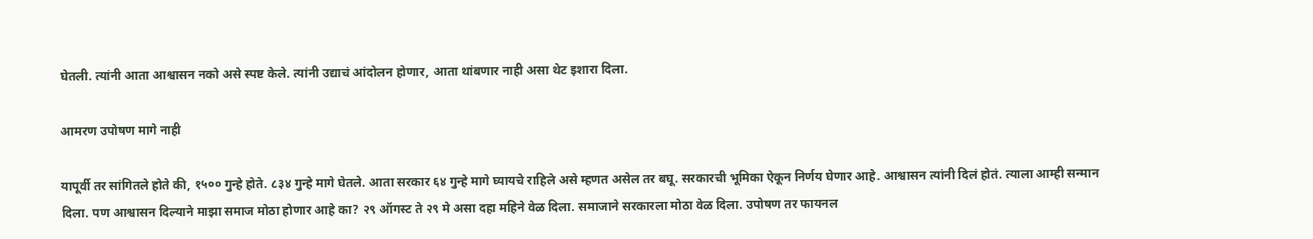घेतली. त्यांनी आता आश्वासन नको असे स्पष्ट केले. त्यांनी उद्याचं आंदोलन होणार, आता थांबणार नाही असा थेट इशारा दिला.

आमरण उपोषण मागे नाही

यापूर्वी तर सांगितले होते की, १५०० गुन्हे होते. ८३४ गुन्हे मागे घेतले. आता सरकार ६४ गुन्हे मागे घ्यायचे राहिले असे म्हणत असेल तर बघू. सरकारची भूमिका ऐकून निर्णय घेणार आहे. आश्वासन त्यांनी दिलं होतं. त्याला आम्ही सन्मान दिला. पण आश्वासन दिल्याने माझा समाज मोठा होणार आहे का? २९ ऑगस्ट ते २९ मे असा दहा महिने वेळ दिला. समाजाने सरकारला मोठा वेळ दिला. उपोषण तर फायनल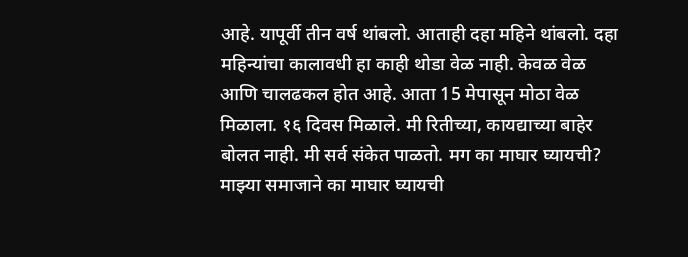आहे. यापूर्वी तीन वर्ष थांबलो. आताही दहा महिने थांबलो. दहा महिन्यांचा कालावधी हा काही थोडा वेळ नाही. केवळ वेळ आणि चालढकल होत आहे. आता 15 मेपासून मोठा वेळ मिळाला. १६ दिवस मिळाले. मी रितीच्या, कायद्याच्या बाहेर बोलत नाही. मी सर्व संकेत पाळतो. मग का माघार घ्यायची? माझ्या समाजाने का माघार घ्यायची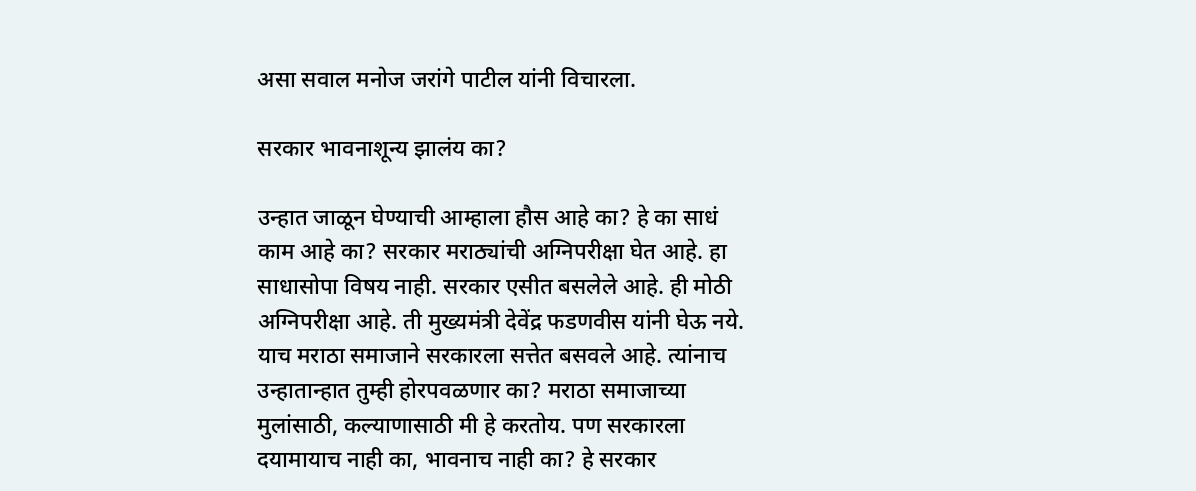असा सवाल मनोज जरांगे पाटील यांनी विचारला.

सरकार भावनाशून्य झालंय का?

उन्हात जाळून घेण्याची आम्हाला हौस आहे का? हे का साधं काम आहे का? सरकार मराठ्यांची अग्निपरीक्षा घेत आहे. हा साधासोपा विषय नाही. सरकार एसीत बसलेले आहे. ही मोठी अग्निपरीक्षा आहे. ती मुख्यमंत्री देवेंद्र फडणवीस यांनी घेऊ नये. याच मराठा समाजाने सरकारला सत्तेत बसवले आहे. त्यांनाच उन्हातान्हात तुम्ही होरपवळणार का? मराठा समाजाच्या मुलांसाठी, कल्याणासाठी मी हे करतोय. पण सरकारला दयामायाच नाही का, भावनाच नाही का? हे सरकार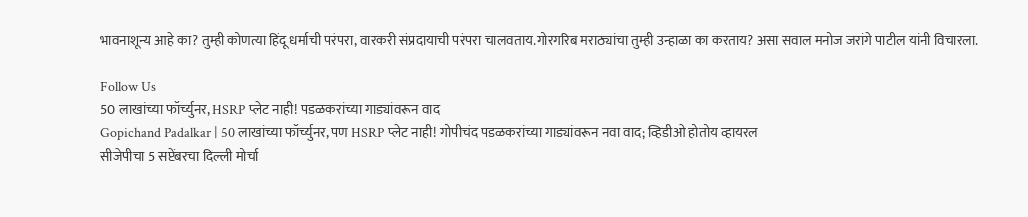भावनाशून्य आहे का? तुम्ही कोणत्या हिंदू धर्माची परंपरा, वारकरी संप्रदायाची परंपरा चालवताय.गोरगरिब मराठ्यांचा तुम्ही उन्हाळा का करताय? असा सवाल मनोज जरांगे पाटील यांनी विचारला.

Follow Us
50 लाखांच्या फॉर्च्युनर, HSRP प्लेट नाही! पडळकरांच्या गाड्यांवरून वाद
Gopichand Padalkar | 50 लाखांच्या फॉर्च्युनर, पण HSRP प्लेट नाही! गोपीचंद पडळकरांच्या गाड्यांवरून नवा वाद; व्हिडीओ होतोय व्हायरल
सीजेपीचा 5 सप्टेंबरचा दिल्ली मोर्चा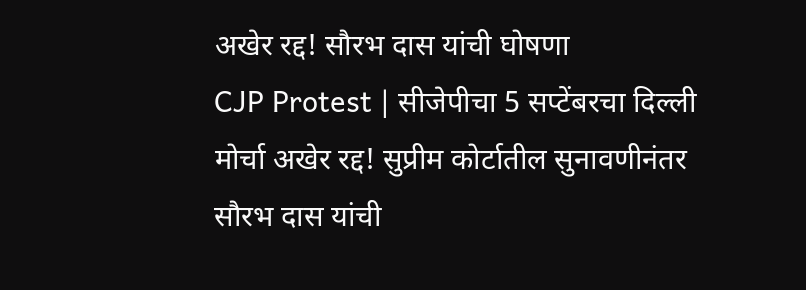अखेर रद्द! सौरभ दास यांची घोषणा
CJP Protest | सीजेपीचा 5 सप्टेंबरचा दिल्ली मोर्चा अखेर रद्द! सुप्रीम कोर्टातील सुनावणीनंतर सौरभ दास यांची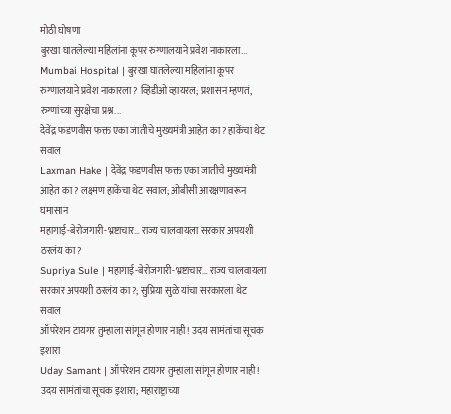मोठी घोषणा
बुरखा घातलेल्या महिलांना कूपर रुग्णालयाने प्रवेश नाकारला...
Mumbai Hospital | बुरखा घातलेल्या महिलांना कूपर रुग्णालयाने प्रवेश नाकारला? व्हिडीओ व्हायरल; प्रशासन म्हणतं, रुग्णांच्या सुरक्षेचा प्रश्न...
देवेंद्र फडणवीस फक्त एका जातीचे मुख्यमंत्री आहेत का? हाकेंचा थेट सवाल
Laxman Hake | देवेंद्र फडणवीस फक्त एका जातीचे मुख्यमंत्री आहेत का? लक्ष्मण हाकेंचा थेट सवाल; ओबीसी आरक्षणावरून घमासान
महागाई-बेरोजगारी-भ्रष्टाचार… राज्य चालवायला सरकार अपयशी ठरलंय का?
Supriya Sule | महागाई-बेरोजगारी-भ्रष्टाचार… राज्य चालवायला सरकार अपयशी ठरलंय का?; सुप्रिया सुळे यांचा सरकारला थेट सवाल
ऑपरेशन टायगर तुम्हाला सांगून होणार नाही! उदय सामंतांचा सूचक इशारा
Uday Samant | ऑपरेशन टायगर तुम्हाला सांगून होणार नाही! उदय सामंतांचा सूचक इशारा; महाराष्ट्राच्या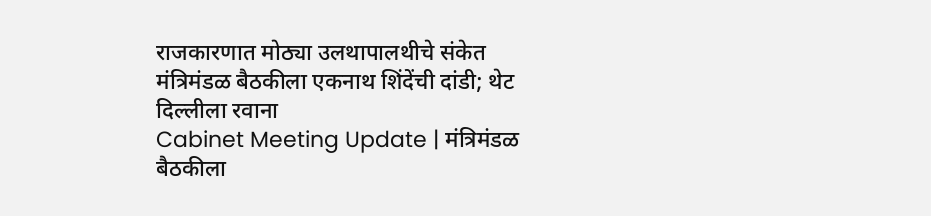राजकारणात मोठ्या उलथापालथीचे संकेत
मंत्रिमंडळ बैठकीला एकनाथ शिंदेंची दांडी; थेट दिल्लीला रवाना
Cabinet Meeting Update | मंत्रिमंडळ बैठकीला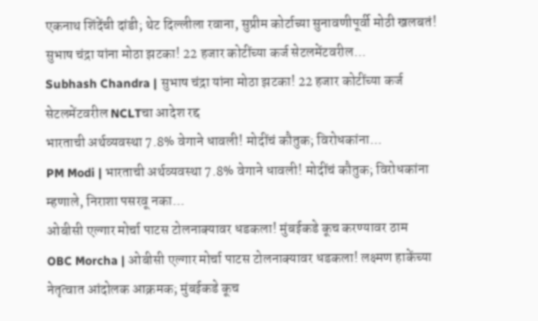एकनाथ शिंदेंची दांडी; थेट दिल्लीला रवाना, सुप्रीम कोर्टाच्या सुनावणीपूर्वी मोठी खलबतं!
सुभाष चंद्रा यांना मोठा झटका! 22 हजार कोटींच्या कर्ज सेटलमेंटवरील...
Subhash Chandra | सुभाष चंद्रा यांना मोठा झटका! 22 हजार कोटींच्या कर्ज सेटलमेंटवरील NCLTचा आदेश रद्द
भारताची अर्थव्यवस्था 7.8% वेगाने धावली! मोदींचं कौतुक; विरोधकांना...
PM Modi | भारताची अर्थव्यवस्था 7.8% वेगाने धावली! मोदींचं कौतुक; विरोधकांना म्हणाले, निराशा पसरवू नका...
ओबीसी एल्गार मोर्चा पाटस टोलनाक्यावर धडकला! मुंबईकडे कूच करण्यावर ठाम
OBC Morcha | ओबीसी एल्गार मोर्चा पाटस टोलनाक्यावर धडकला! लक्ष्मण हाकेंच्या नेतृत्वात आंदोलक आक्रमक; मुंबईकडे कूच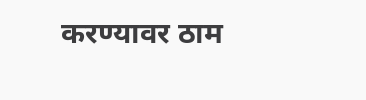करण्यावर ठाम